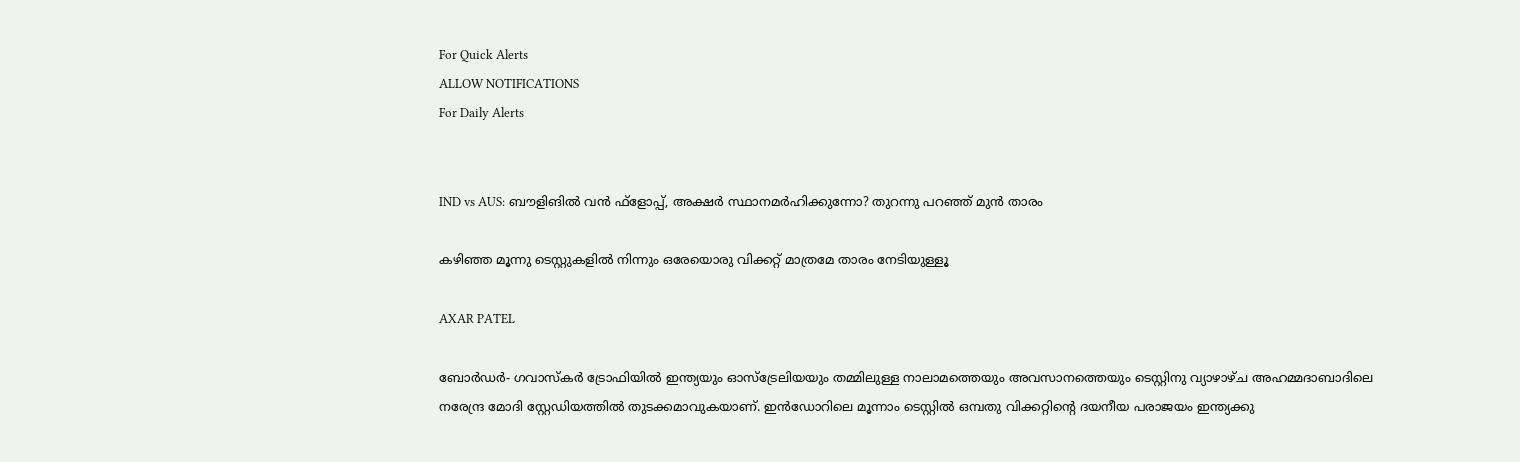For Quick Alerts
ALLOW NOTIFICATIONS
For Daily Alerts


IND vs AUS: ബൗളിങില്‍ വന്‍ ഫ്‌ളോപ്പ്, അക്ഷര്‍ സ്ഥാനമര്‍ഹിക്കുന്നോ? തുറന്നു പറഞ്ഞ് മുന്‍ താരം

കഴിഞ്ഞ മൂന്നു ടെസ്റ്റുകളില്‍ നിന്നും ഒരേയൊരു വിക്കറ്റ് മാത്രമേ താരം നേടിയുള്ളൂ

AXAR PATEL

ബോര്‍ഡര്‍- ഗവാസ്‌കര്‍ ട്രോഫിയില്‍ ഇന്ത്യയും ഓസ്‌ട്രേലിയയും തമ്മിലുള്ള നാലാമത്തെയും അവസാനത്തെയും ടെസ്റ്റിനു വ്യാഴാഴ്ച അഹമ്മദാബാദിലെ നരേന്ദ്ര മോദി സ്റ്റേഡിയത്തില്‍ തുടക്കമാവുകയാണ്. ഇന്‍ഡോറിലെ മൂന്നാം ടെസ്റ്റില്‍ ഒമ്പതു വിക്കറ്റിന്റെ ദയനീയ പരാജയം ഇന്ത്യക്കു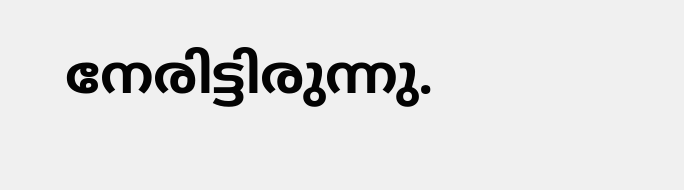നേരിട്ടിരുന്നു.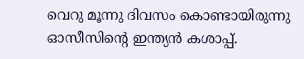വെറു മൂന്നു ദിവസം കൊണ്ടായിരുന്നു ഓസീസിന്റെ ഇന്ത്യന്‍ കശാപ്പ്.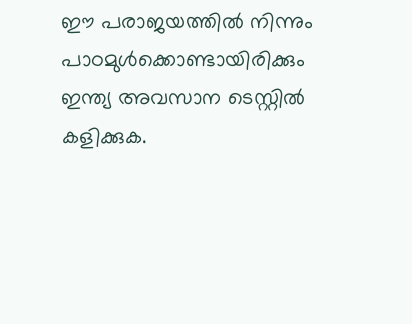ഈ പരാജയത്തില്‍ നിന്നും പാഠമുള്‍ക്കൊണ്ടായിരിക്കും ഇന്ത്യ അവസാന ടെസ്റ്റില്‍ കളിക്കുക.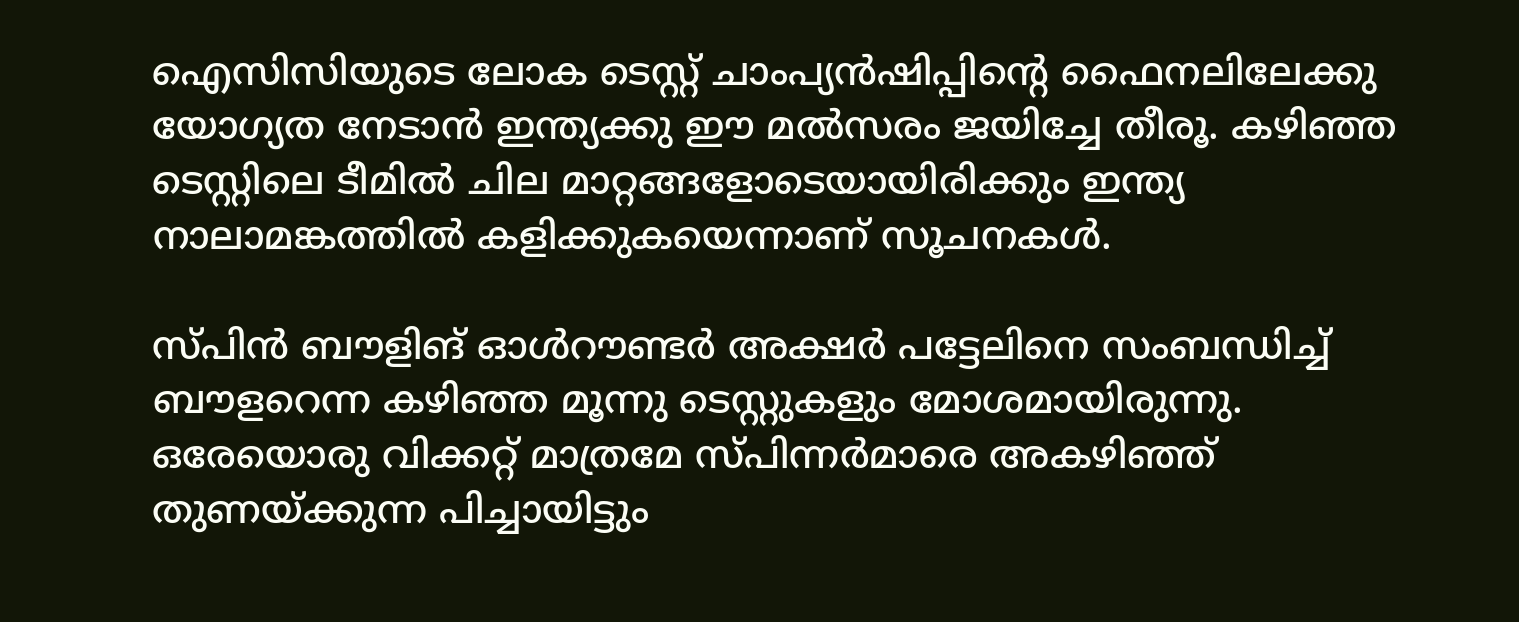ഐസിസിയുടെ ലോക ടെസ്റ്റ് ചാംപ്യന്‍ഷിപ്പിന്റെ ഫൈനലിലേക്കു യോഗ്യത നേടാന്‍ ഇന്ത്യക്കു ഈ മല്‍സരം ജയിച്ചേ തീരൂ. കഴിഞ്ഞ ടെസ്റ്റിലെ ടീമില്‍ ചില മാറ്റങ്ങളോടെയായിരിക്കും ഇന്ത്യ നാലാമങ്കത്തില്‍ കളിക്കുകയെന്നാണ് സൂചനകള്‍.

സ്പിന്‍ ബൗളിങ് ഓള്‍റൗണ്ടര്‍ അക്ഷര്‍ പട്ടേലിനെ സംബന്ധിച്ച് ബൗളറെന്ന കഴിഞ്ഞ മൂന്നു ടെസ്റ്റുകളും മോശമായിരുന്നു. ഒരേയൊരു വിക്കറ്റ് മാത്രമേ സ്പിന്നര്‍മാരെ അകഴിഞ്ഞ് തുണയ്ക്കുന്ന പിച്ചായിട്ടും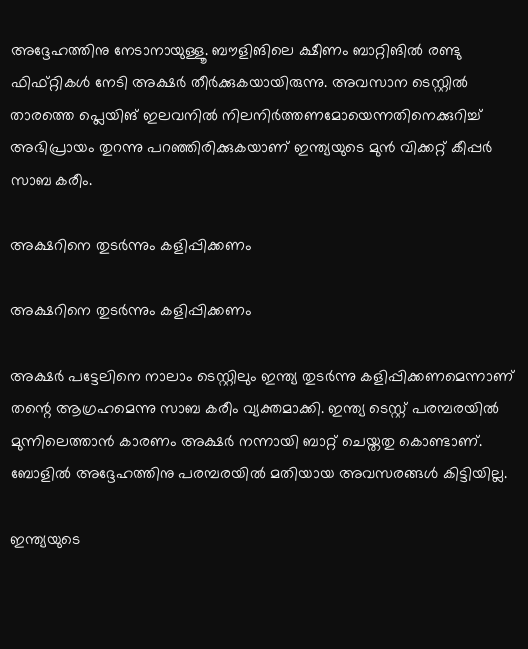അദ്ദേഹത്തിനു നേടാനായുള്ളൂ. ബൗളിങിലെ ക്ഷീണം ബാറ്റിങില്‍ രണ്ടു ഫിഫ്റ്റികള്‍ നേടി അക്ഷര്‍ തീര്‍ക്കുകയായിരുന്നു. അവസാന ടെസ്റ്റില്‍ താരത്തെ പ്ലെയിങ് ഇലവനില്‍ നിലനിര്‍ത്തണമോയെന്നതിനെക്കുറിച്ച് അഭിപ്രായം തുറന്നു പറഞ്ഞിരിക്കുകയാണ് ഇന്ത്യയുടെ മുന്‍ വിക്കറ്റ് കീപ്പര്‍ സാബ കരീം.

അക്ഷറിനെ തുടര്‍ന്നും കളിപ്പിക്കണം

അക്ഷറിനെ തുടര്‍ന്നും കളിപ്പിക്കണം

അക്ഷര്‍ പട്ടേലിനെ നാലാം ടെസ്റ്റിലും ഇന്ത്യ തുടര്‍ന്നു കളിപ്പിക്കണമെന്നാണ് തന്റെ ആഗ്രഹമെന്നു സാബ കരീം വ്യക്തമാക്കി. ഇന്ത്യ ടെസ്റ്റ് പരമ്പരയില്‍ മുന്നിലെത്താന്‍ കാരണം അക്ഷര്‍ നന്നായി ബാറ്റ് ചെയ്തതു കൊണ്ടാണ്. ബോളില്‍ അദ്ദേഹത്തിനു പരമ്പരയില്‍ മതിയായ അവസരങ്ങള്‍ കിട്ടിയില്ല.

ഇന്ത്യയുടെ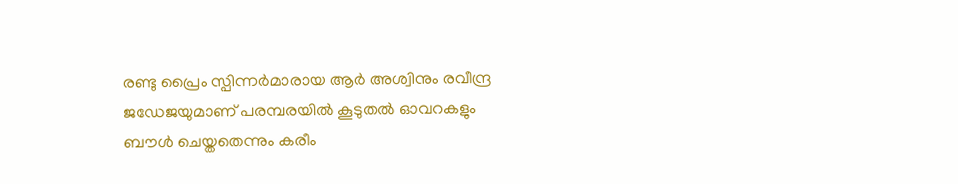രണ്ടു പ്രൈം സ്പിന്നര്‍മാരായ ആര്‍ അശ്വിനും രവീന്ദ്ര ജഡേജയുമാണ് പരമ്പരയില്‍ കൂടുതല്‍ ഓവറകളും ബൗള്‍ ചെയ്തതെന്നും കരീം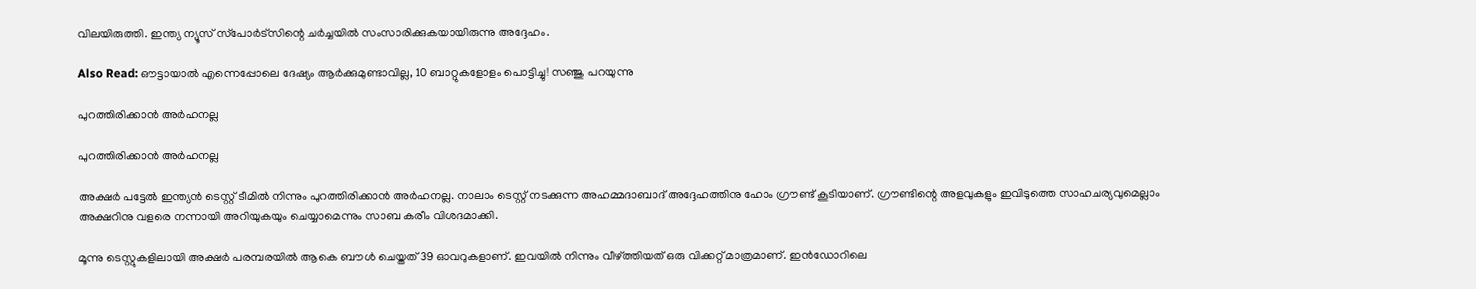വിലയിരുത്തി. ഇന്ത്യ ന്യൂസ് സ്‌പോര്‍ട്‌സിന്റെ ചര്‍ച്ചയില്‍ സംസാരിക്കുകയായിരുന്നു അദ്ദേഹം.

Also Read: ഔട്ടായാല്‍ എന്നെപ്പോലെ ദേഷ്യം ആര്‍ക്കുമുണ്ടാവില്ല, 10 ബാറ്റുകളോളം പൊട്ടിച്ചു! സഞ്ജു പറയുന്നു

പുറത്തിരിക്കാന്‍ അര്‍ഹനല്ല

പുറത്തിരിക്കാന്‍ അര്‍ഹനല്ല

അക്ഷര്‍ പട്ടേല്‍ ഇന്ത്യന്‍ ടെസ്റ്റ് ടീമില്‍ നിന്നും പുറത്തിരിക്കാന്‍ അര്‍ഹനല്ല. നാലാം ടെസ്റ്റ് നടക്കുന്ന അഹമ്മദാബാദ് അദ്ദേഹത്തിനു ഹോം ഗ്രൗണ്ട് കൂടിയാണ്. ഗ്രൗണ്ടിന്റെ അളവുകളും ഇവിടുത്തെ സാഹചര്യവുമെല്ലാം അക്ഷറിനു വളരെ നന്നായി അറിയുകയും ചെയ്യാമെന്നും സാബ കരീം വിശദമാക്കി.

മൂന്നു ടെസ്റ്റുകളിലായി അക്ഷര്‍ പരമ്പരയില്‍ ആകെ ബൗള്‍ ചെയ്തത് 39 ഓവറുകളാണ്. ഇവയില്‍ നിന്നും വീഴ്ത്തിയത് ഒരു വിക്കറ്റ് മാത്രമാണ്. ഇന്‍ഡോറിലെ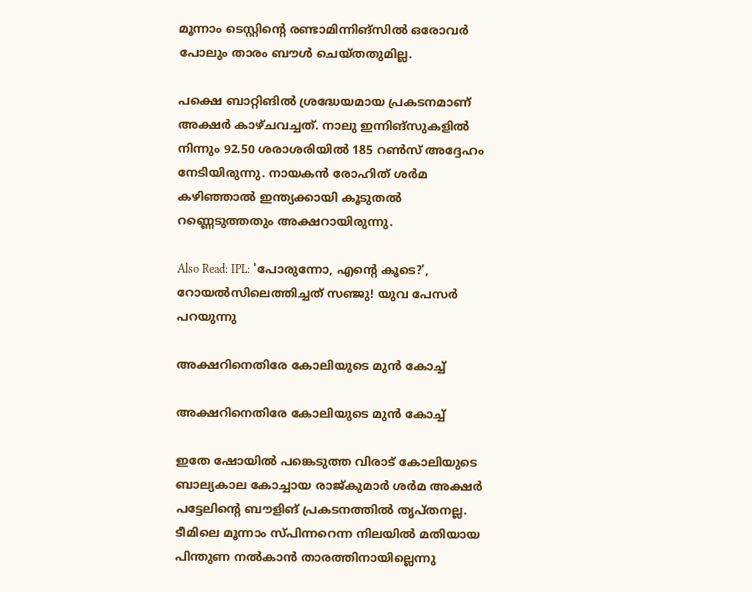മൂന്നാം ടെസ്റ്റിന്റെ രണ്ടാമിന്നിങ്‌സില്‍ ഒരോവര്‍ പോലും താരം ബൗള്‍ ചെയ്തതുമില്ല.

പക്ഷെ ബാറ്റിങില്‍ ശ്രദ്ധേയമായ പ്രകടനമാണ് അക്ഷര്‍ കാഴ്ചവച്ചത്. നാലു ഇന്നിങ്‌സുകളില്‍ നിന്നും 92.50 ശരാശരിയില്‍ 185 റണ്‍സ് അദ്ദേഹം നേടിയിരുന്നു. നായകന്‍ രോഹിത് ശര്‍മ കഴിഞ്ഞാല്‍ ഇന്ത്യക്കായി കൂടുതല്‍ റണ്ണെടുത്തതും അക്ഷറായിരുന്നു.

Also Read: IPL: 'പോരുന്നോ, എന്റെ കൂടെ?', റോയല്‍സിലെത്തിച്ചത് സഞ്ജു! യുവ പേസര്‍ പറയുന്നു

അക്ഷറിനെതിരേ കോലിയുടെ മുന്‍ കോച്ച്

അക്ഷറിനെതിരേ കോലിയുടെ മുന്‍ കോച്ച്

ഇതേ ഷോയില്‍ പങ്കെടുത്ത വിരാട് കോലിയുടെ ബാല്യകാല കോച്ചായ രാജ്കുമാര്‍ ശര്‍മ അക്ഷര്‍ പട്ടേലിന്റെ ബൗളിങ് പ്രകടനത്തില്‍ തൃപ്തനല്ല. ടീമിലെ മൂന്നാം സ്പിന്നറെന്ന നിലയില്‍ മതിയായ പിന്തുണ നല്‍കാന്‍ താരത്തിനായില്ലെന്നു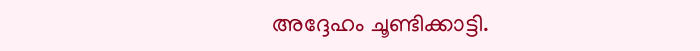അദ്ദേഹം ചൂണ്ടിക്കാട്ടി.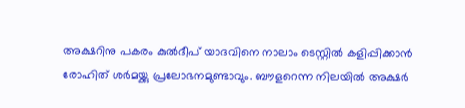അക്ഷറിനു പകരം കുല്‍ദീപ് യാദവിനെ നാലാം ടെസ്റ്റില്‍ കളിപ്പിക്കാന്‍ രോഹിത് ശര്‍മയ്ക്കു പ്രലോഭനമുണ്ടാവും. ബൗളറെന്ന നിലയില്‍ അക്ഷര്‍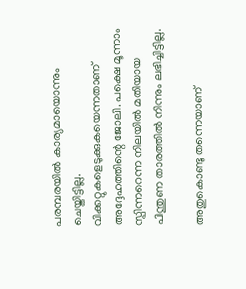പരമ്പരയില്‍ കാര്യമായൊന്നും ചെയ്തിട്ടില്ല. വിക്കറ്റുകളെടുക്കുകയെന്നതാണ് അദ്ദേഹത്തിന്റെ ജോലി. പക്ഷെ മൂന്നാം സ്പിന്നറെന്ന നിലയില്‍ മതിയായ പിന്തുണ താരത്തില്‍ നിന്നും ലഭിച്ചിട്ടില്ല.

അതുകൊണ്ടു തന്നെയാണ്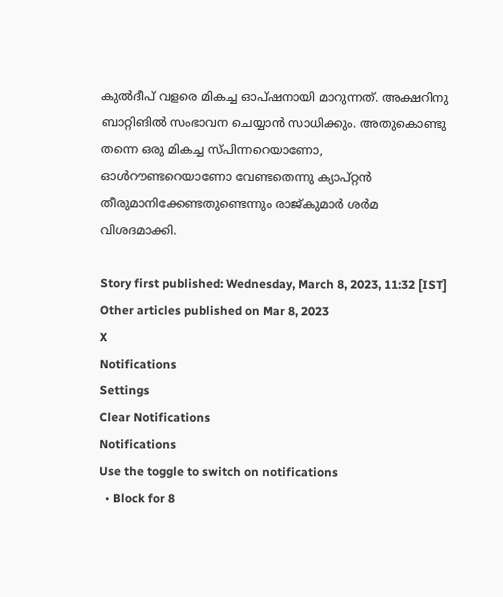കുല്‍ദീപ് വളരെ മികച്ച ഓപ്ഷനായി മാറുന്നത്. അക്ഷറിനു ബാറ്റിങില്‍ സംഭാവന ചെയ്യാന്‍ സാധിക്കും. അതുകൊണ്ടു തന്നെ ഒരു മികച്ച സ്പിന്നറെയാണോ, ഓള്‍റൗണ്ടറെയാണോ വേണ്ടതെന്നു ക്യാപ്റ്റന്‍ തീരുമാനിക്കേണ്ടതുണ്ടെന്നും രാജ്കുമാര്‍ ശര്‍മ വിശദമാക്കി.

Story first published: Wednesday, March 8, 2023, 11:32 [IST]
Other articles published on Mar 8, 2023
X
Notifications
Settings
Clear Notifications
Notifications
Use the toggle to switch on notifications
  • Block for 8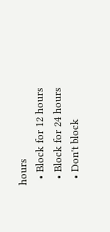hours
  • Block for 12 hours
  • Block for 24 hours
  • Don't block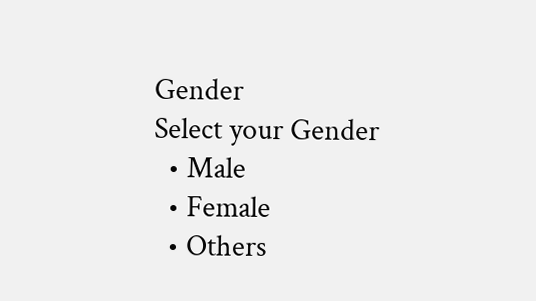Gender
Select your Gender
  • Male
  • Female
  • Others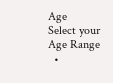Age
Select your Age Range
  •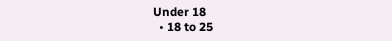Under 18
  • 18 to 25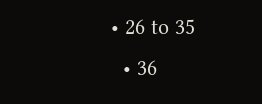• 26 to 35
  • 36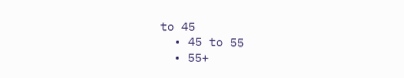to 45
  • 45 to 55
  • 55+